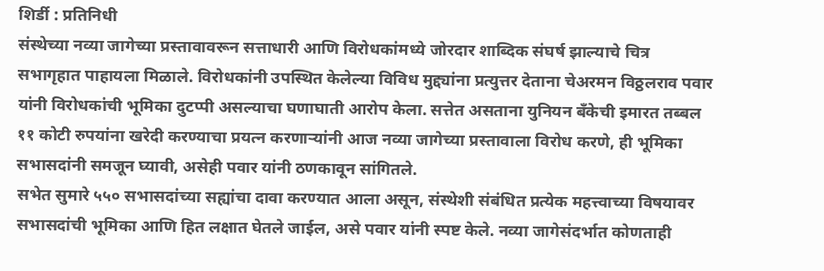शिर्डी : प्रतिनिधी
संस्थेच्या नव्या जागेच्या प्रस्तावावरून सत्ताधारी आणि विरोधकांमध्ये जोरदार शाब्दिक संघर्ष झाल्याचे चित्र सभागृहात पाहायला मिळाले. विरोधकांनी उपस्थित केलेल्या विविध मुद्द्यांना प्रत्युत्तर देताना चेअरमन विठ्ठलराव पवार यांनी विरोधकांची भूमिका दुटप्पी असल्याचा घणाघाती आरोप केला. सत्तेत असताना युनियन बँकेची इमारत तब्बल ११ कोटी रुपयांना खरेदी करण्याचा प्रयत्न करणाऱ्यांनी आज नव्या जागेच्या प्रस्तावाला विरोध करणे, ही भूमिका सभासदांनी समजून घ्यावी, असेही पवार यांनी ठणकावून सांगितले.
सभेत सुमारे ५५० सभासदांच्या सह्यांचा दावा करण्यात आला असून, संस्थेशी संबंधित प्रत्येक महत्त्वाच्या विषयावर सभासदांची भूमिका आणि हित लक्षात घेतले जाईल, असे पवार यांनी स्पष्ट केले. नव्या जागेसंदर्भात कोणताही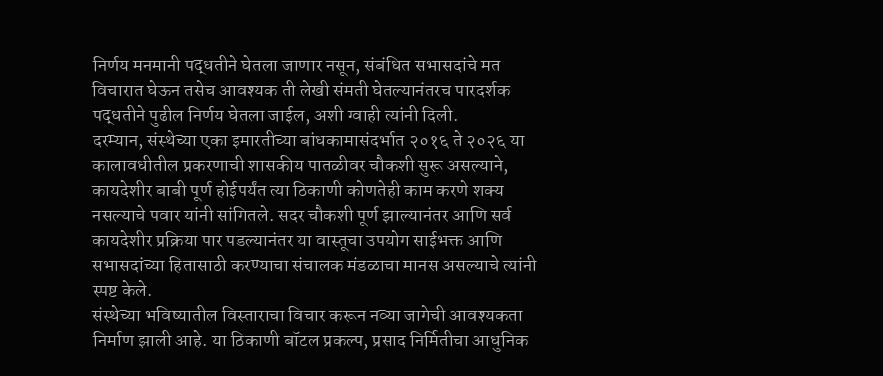निर्णय मनमानी पद्धतीने घेतला जाणार नसून, संबंधित सभासदांचे मत विचारात घेऊन तसेच आवश्यक ती लेखी संमती घेतल्यानंतरच पारदर्शक पद्धतीने पुढील निर्णय घेतला जाईल, अशी ग्वाही त्यांनी दिली.
दरम्यान, संस्थेच्या एका इमारतीच्या बांधकामासंदर्भात २०१६ ते २०२६ या कालावधीतील प्रकरणाची शासकीय पातळीवर चौकशी सुरू असल्याने, कायदेशीर बाबी पूर्ण होईपर्यंत त्या ठिकाणी कोणतेही काम करणे शक्य नसल्याचे पवार यांनी सांगितले. सदर चौकशी पूर्ण झाल्यानंतर आणि सर्व कायदेशीर प्रक्रिया पार पडल्यानंतर या वास्तूचा उपयोग साईभक्त आणि सभासदांच्या हितासाठी करण्याचा संचालक मंडळाचा मानस असल्याचे त्यांनी स्पष्ट केले.
संस्थेच्या भविष्यातील विस्ताराचा विचार करून नव्या जागेची आवश्यकता निर्माण झाली आहे. या ठिकाणी बॉटल प्रकल्प, प्रसाद निर्मितीचा आधुनिक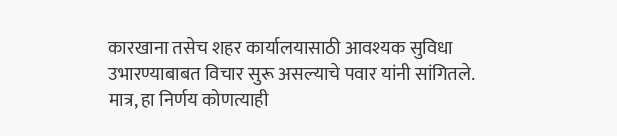कारखाना तसेच शहर कार्यालयासाठी आवश्यक सुविधा उभारण्याबाबत विचार सुरू असल्याचे पवार यांनी सांगितले. मात्र, हा निर्णय कोणत्याही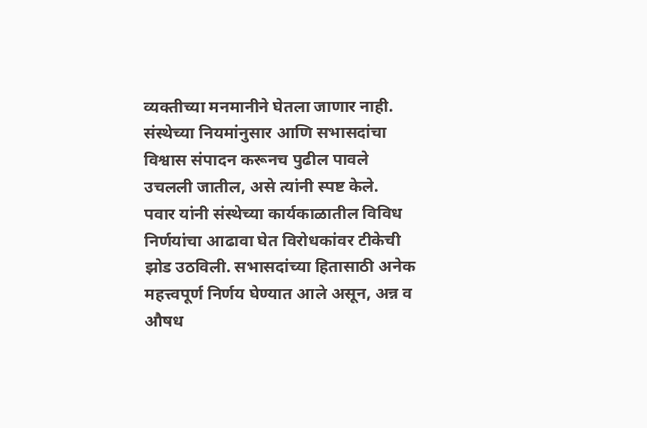व्यक्तीच्या मनमानीने घेतला जाणार नाही. संस्थेच्या नियमांनुसार आणि सभासदांचा विश्वास संपादन करूनच पुढील पावले उचलली जातील, असे त्यांनी स्पष्ट केले.
पवार यांनी संस्थेच्या कार्यकाळातील विविध निर्णयांचा आढावा घेत विरोधकांवर टीकेची झोड उठविली. सभासदांच्या हितासाठी अनेक महत्त्वपूर्ण निर्णय घेण्यात आले असून, अन्न व औषध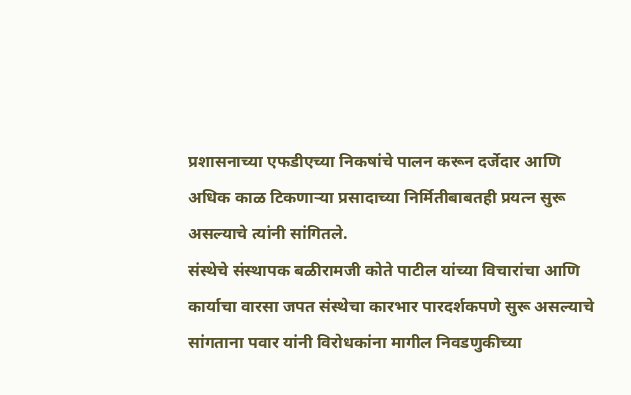प्रशासनाच्या एफडीएच्या निकषांचे पालन करून दर्जेदार आणि अधिक काळ टिकणाऱ्या प्रसादाच्या निर्मितीबाबतही प्रयत्न सुरू असल्याचे त्यांनी सांगितले.
संस्थेचे संस्थापक बळीरामजी कोते पाटील यांच्या विचारांचा आणि कार्याचा वारसा जपत संस्थेचा कारभार पारदर्शकपणे सुरू असल्याचे सांगताना पवार यांनी विरोधकांना मागील निवडणुकीच्या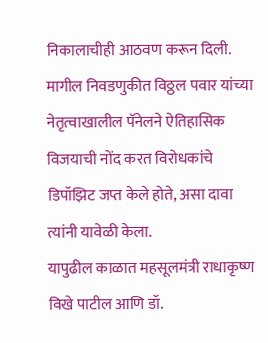निकालाचीही आठवण करून दिली. मागील निवडणुकीत विठ्ठल पवार यांच्या नेतृत्वाखालील पॅनेलने ऐतिहासिक विजयाची नोंद करत विरोधकांचे डिपॉझिट जप्त केले होते, असा दावा त्यांनी यावेळी केला.
यापुढील काळात महसूलमंत्री राधाकृष्ण विखे पाटील आणि डॉ.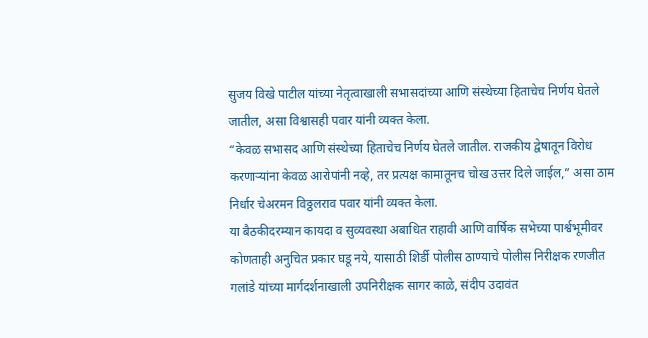सुजय विखे पाटील यांच्या नेतृत्वाखाली सभासदांच्या आणि संस्थेच्या हिताचेच निर्णय घेतले जातील, असा विश्वासही पवार यांनी व्यक्त केला.
“केवळ सभासद आणि संस्थेच्या हिताचेच निर्णय घेतले जातील. राजकीय द्वेषातून विरोध करणाऱ्यांना केवळ आरोपांनी नव्हे, तर प्रत्यक्ष कामातूनच चोख उत्तर दिले जाईल,” असा ठाम निर्धार चेअरमन विठ्ठलराव पवार यांनी व्यक्त केला.
या बैठकीदरम्यान कायदा व सुव्यवस्था अबाधित राहावी आणि वार्षिक सभेच्या पार्श्वभूमीवर कोणताही अनुचित प्रकार घडू नये, यासाठी शिर्डी पोलीस ठाण्याचे पोलीस निरीक्षक रणजीत गलांडे यांच्या मार्गदर्शनाखाली उपनिरीक्षक सागर काळे, संदीप उदावंत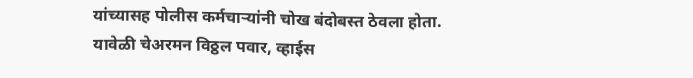यांच्यासह पोलीस कर्मचाऱ्यांनी चोख बंदोबस्त ठेवला होता.
यावेळी चेअरमन विठ्ठल पवार, व्हाईस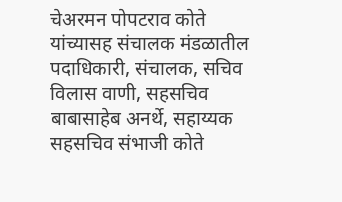चेअरमन पोपटराव कोते यांच्यासह संचालक मंडळातील पदाधिकारी, संचालक, सचिव विलास वाणी, सहसचिव बाबासाहेब अनर्थे, सहाय्यक सहसचिव संभाजी कोते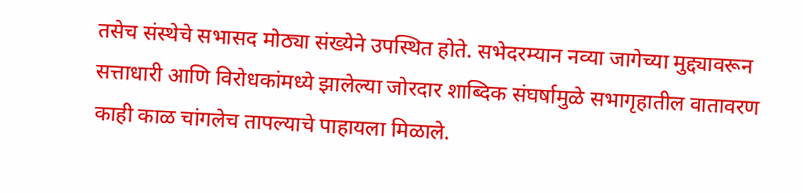तसेच संस्थेचे सभासद मोठ्या संख्येने उपस्थित होते. सभेदरम्यान नव्या जागेच्या मुद्द्यावरून सत्ताधारी आणि विरोधकांमध्ये झालेल्या जोरदार शाब्दिक संघर्षामुळे सभागृहातील वातावरण काही काळ चांगलेच तापल्याचे पाहायला मिळाले.